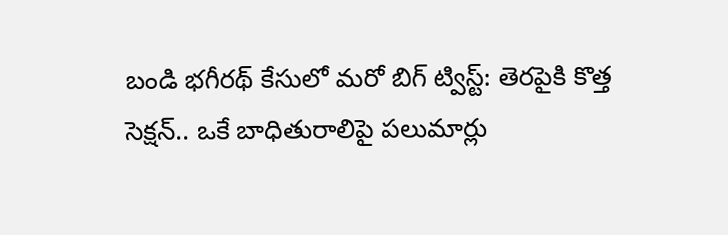బండి భగీరథ్ కేసులో మరో బిగ్ ట్విస్ట్: తెరపైకి కొత్త సెక్షన్.. ఒకే బాధితురాలిపై పలుమార్లు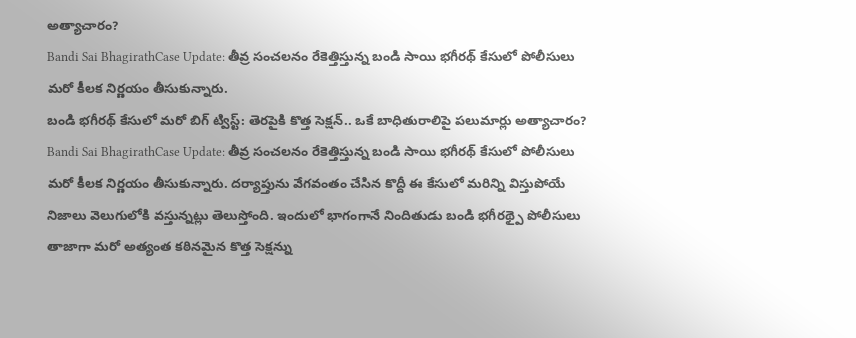అత్యాచారం?
Bandi Sai BhagirathCase Update: తీవ్ర సంచలనం రేకెత్తిస్తున్న బండి సాయి భగీరథ్ కేసులో పోలీసులు మరో కీలక నిర్ణయం తీసుకున్నారు.
బండి భగీరథ్ కేసులో మరో బిగ్ ట్విస్ట్: తెరపైకి కొత్త సెక్షన్.. ఒకే బాధితురాలిపై పలుమార్లు అత్యాచారం?
Bandi Sai BhagirathCase Update: తీవ్ర సంచలనం రేకెత్తిస్తున్న బండి సాయి భగీరథ్ కేసులో పోలీసులు మరో కీలక నిర్ణయం తీసుకున్నారు. దర్యాప్తును వేగవంతం చేసిన కొద్దీ ఈ కేసులో మరిన్ని విస్తుపోయే నిజాలు వెలుగులోకి వస్తున్నట్లు తెలుస్తోంది. ఇందులో భాగంగానే నిందితుడు బండి భగీరథ్పై పోలీసులు తాజాగా మరో అత్యంత కఠినమైన కొత్త సెక్షన్ను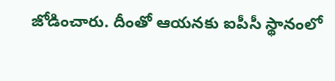జోడించారు. దీంతో ఆయనకు ఐపీసీ స్థానంలో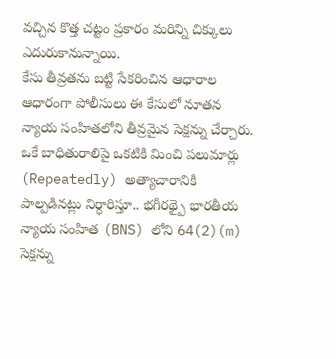వచ్చిన కొత్త చట్టం ప్రకారం మరిన్ని చిక్కులు ఎదురుకానున్నాయి.
కేసు తీవ్రతను బట్టి సేకరించిన ఆధారాల ఆధారంగా పోలీసులు ఈ కేసులో నూతన న్యాయ సంహితలోని తీవ్రమైన సెక్షన్ను చేర్చారు. ఒకే బాధితురాలిపై ఒకటికి మించి పలుమార్లు (Repeatedly) అత్యాచారానికి పాల్పడినట్లు నిర్ధారిస్తూ.. భగీరథ్పై భారతీయ న్యాయ సంహిత (BNS) లోని 64(2)(m) సెక్షన్ను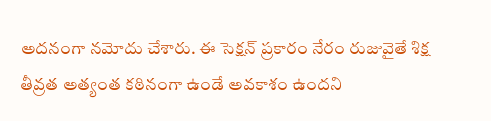అదనంగా నమోదు చేశారు. ఈ సెక్షన్ ప్రకారం నేరం రుజువైతే శిక్ష తీవ్రత అత్యంత కఠినంగా ఉండే అవకాశం ఉందని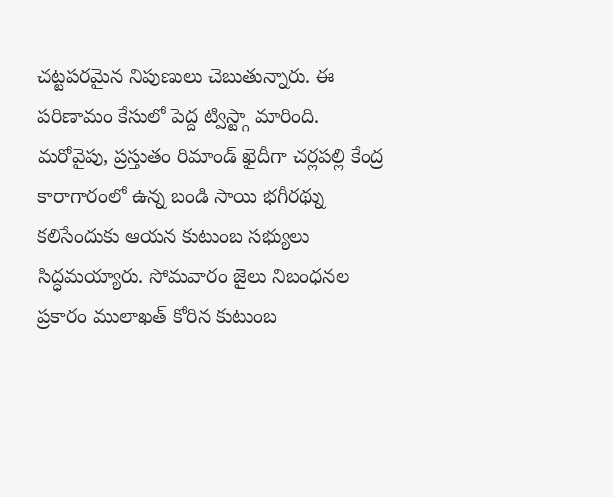చట్టపరమైన నిపుణులు చెబుతున్నారు. ఈ పరిణామం కేసులో పెద్ద ట్విస్ట్గా మారింది.
మరోవైపు, ప్రస్తుతం రిమాండ్ ఖైదీగా చర్లపల్లి కేంద్ర కారాగారంలో ఉన్న బండి సాయి భగీరథ్ను కలిసేందుకు ఆయన కుటుంబ సభ్యులు సిద్ధమయ్యారు. సోమవారం జైలు నిబంధనల ప్రకారం ములాఖత్ కోరిన కుటుంబ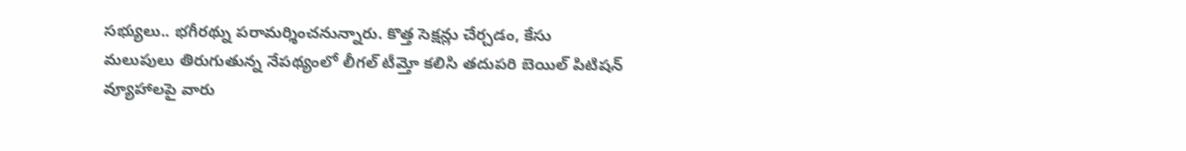సభ్యులు.. భగీరథ్ను పరామర్శించనున్నారు. కొత్త సెక్షన్లు చేర్చడం, కేసు మలుపులు తిరుగుతున్న నేపథ్యంలో లీగల్ టీమ్తో కలిసి తదుపరి బెయిల్ పిటిషన్ వ్యూహాలపై వారు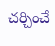చర్చించే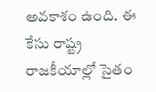అవకాశం ఉంది. ఈ కేసు రాష్ట్ర రాజకీయాల్లో సైతం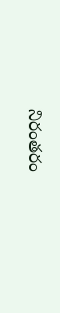నిరంతరం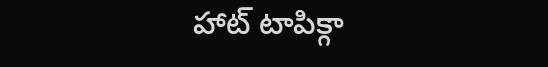హాట్ టాపిక్గా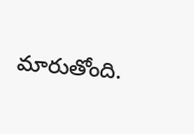మారుతోంది.